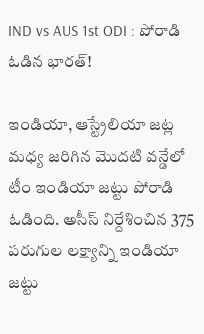IND vs AUS 1st ODI : పోరాడి ఓడిన భారత్!

ఇండియా, ఆస్ట్రేలియా జట్ల మధ్య జరిగిన మొదటి వన్డేలో టీం ఇండియా జట్టు పోరాడి ఓడింది. అసీస్ నిర్దేశించిన 375 పరుగుల లక్ష్యాన్ని ఇండియా జట్టు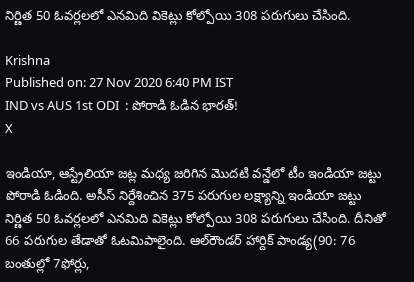నిర్ణిత 50 ఓవర్లలలో ఎనమిది వికెట్లు కోల్పోయి 308 పరుగులు చేసింది.

Krishna
Published on: 27 Nov 2020 6:40 PM IST
IND vs AUS 1st ODI  : పోరాడి ఓడిన భారత్!
X

ఇండియా, ఆస్ట్రేలియా జట్ల మధ్య జరిగిన మొదటి వన్డేలో టీం ఇండియా జట్టు పోరాడి ఓడింది. అసీస్ నిర్దేశించిన 375 పరుగుల లక్ష్యాన్ని ఇండియా జట్టు నిర్ణిత 50 ఓవర్లలలో ఎనమిది వికెట్లు కోల్పోయి 308 పరుగులు చేసింది. దీనితో 66 పరుగుల తేడాతో ఓటమిపాలైంది. ఆల్‌రౌండర్‌ హార్దిక్‌ పాండ్య(90: 76 బంతుల్లో 7ఫోర్లు,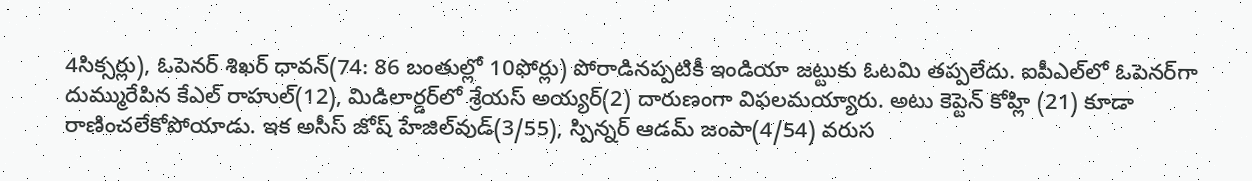4సిక్సర్లు), ఓపెనర్‌ శిఖర్‌ ధావన్‌(74: 86 బంతుల్లో 10ఫోర్లు) పోరాడినప్పటికీ ఇండియా జట్టుకు ఓటమి తప్పలేదు. ఐపీఎల్‌లో ఓపెనర్‌గా దుమ్మురేపిన కేఎల్‌ రాహుల్‌(12), మిడిలార్డర్‌లో శ్రేయస్‌ అయ్యర్‌(2) దారుణంగా విఫలమయ్యారు. అటు కెప్టెన్ కోహ్లి (21) కూడా రాణించలేకోపోయాడు. ఇక అసీస్ జోష్‌ హేజిల్‌వుడ్‌(3/55), స్పిన్నర్‌ ఆడమ్‌ జంపా(4/54) వరుస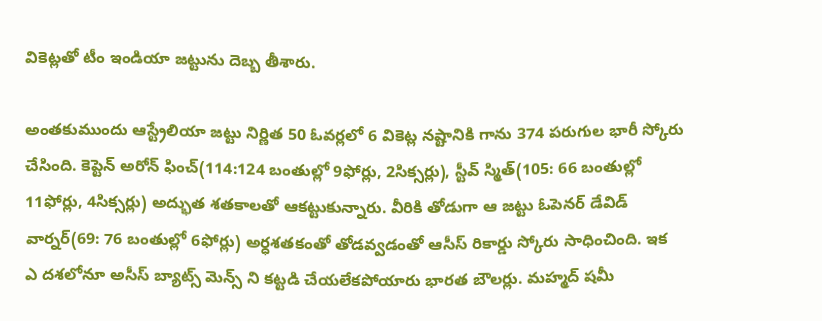వికెట్లతో టీం ఇండియా జట్టును దెబ్బ తీశారు.

అంతకుముందు ఆస్ట్రేలియా జట్టు నిర్ణిత 50 ఓవర్లలో 6 వికెట్ల నష్టానికి గాను 374 పరుగుల భారీ స్కోరు చేసింది. కెప్టెన్‌ అరోన్‌ ఫించ్‌(114:124 బంతుల్లో 9ఫోర్లు, 2సిక్సర్లు), స్టీవ్‌ స్మిత్‌(105: 66 బంతుల్లో 11ఫోర్లు, 4సిక్సర్లు) అద్భుత శతకాలతో ఆకట్టుకున్నారు. వీరికి తోడుగా ఆ జట్టు ఓపెనర్ డేవిడ్‌ వార్నర్‌(69: 76 బంతుల్లో 6ఫోర్లు) అర్ధశతకంతో తోడవ్వడంతో ఆసీస్‌ రికార్డు స్కోరు సాధించింది. ఇక ఎ దశలోనూ అసీస్ బ్యాట్స్ మెన్స్ ని కట్టడి చేయలేకపోయారు భారత బౌలర్లు. మహ్మద్‌ షమీ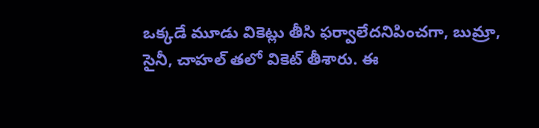ఒక్కడే మూడు వికెట్లు తీసి ఫర్వాలేదనిపించగా, బుమ్రా, సైనీ, చాహల్‌ తలో వికెట్‌ తీశారు. ఈ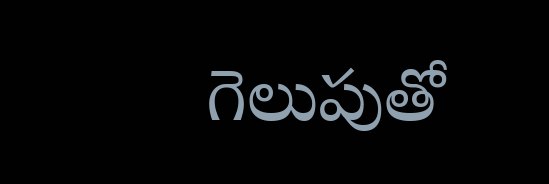గెలుపుతో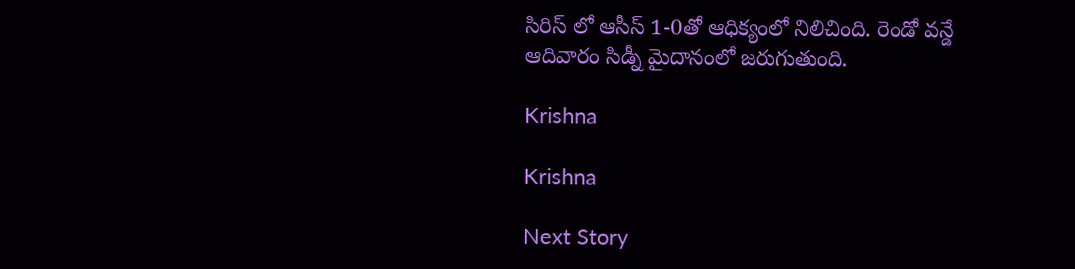సిరిస్ లో ఆసీస్‌ 1-0తో ఆధిక్యంలో నిలిచింది. రెండో వన్డే ఆదివారం సిడ్నీ మైదానంలో జరుగుతుంది.

Krishna

Krishna

Next Story